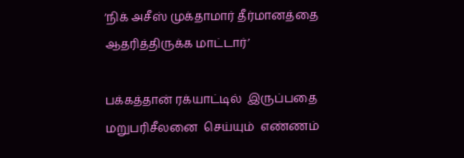‘நிக் அசீஸ் முக்தாமார் தீர்மானத்தை ஆதரித்திருக்க மாட்டார்’

பக்கத்தான் ரக்யாட்டில்  இருப்பதை  மறுபரிசீலனை  செய்யும்  எண்ணம்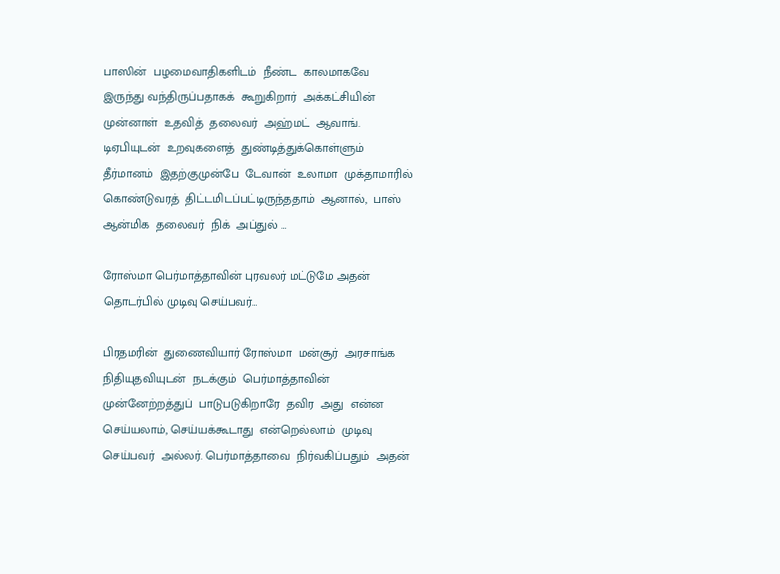பாஸின்  பழமைவாதிகளிடம்  நீண்ட  காலமாகவே  இருந்து வந்திருப்பதாகக்  கூறுகிறார்  அக்கட்சியின்  முன்னாள்  உதவித்  தலைவர்  அஹ்மட்  ஆவாங். டிஏபியுடன்  உறவுகளைத்  துண்டித்துக்கொள்ளும்  தீர்மானம்  இதற்குமுன்பே  டேவான்  உலாமா  முக்தாமாரில் கொண்டுவரத்  திட்டமிடப்பட்டிருந்ததாம்  ஆனால்,  பாஸ்  ஆன்மிக  தலைவர்  நிக்  அப்துல் …

ரோஸ்மா பெர்மாத்தாவின் புரவலர் மட்டுமே அதன் தொடர்பில் முடிவு செய்பவர்…

பிரதமரின்  துணைவியார் ரோஸ்மா  மன்சூர்  அரசாங்க  நிதியுதவியுடன்  நடக்கும்  பெர்மாத்தாவின்  முன்னேற்றத்துப்  பாடுபடுகிறாரே  தவிர  அது  என்ன  செய்யலாம், செய்யக்கூடாது  என்றெல்லாம்  முடிவு  செய்பவர்  அல்லர். பெர்மாத்தாவை  நிர்வகிப்பதும்  அதன்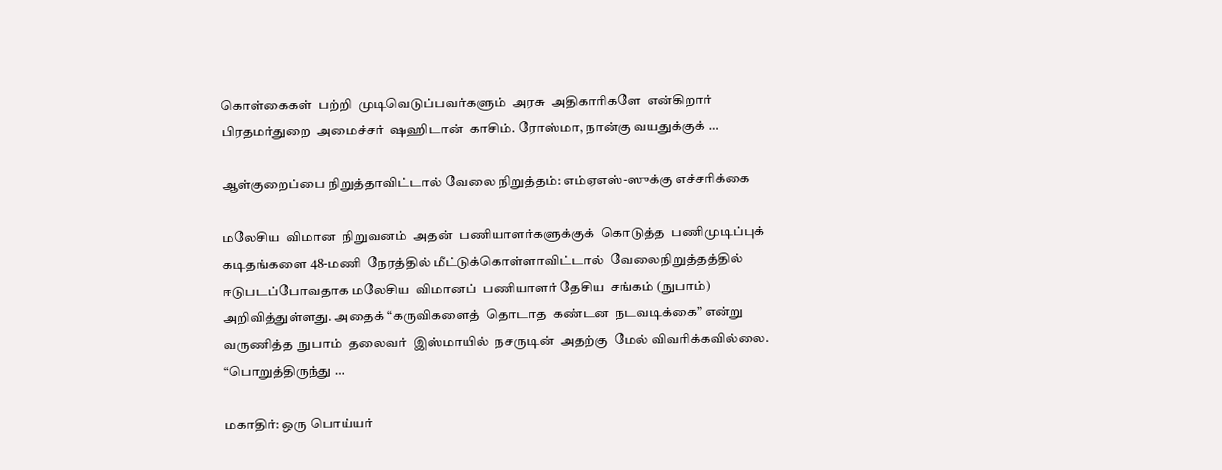கொள்கைகள்  பற்றி  முடிவெடுப்பவர்களும்  அரசு  அதிகாரிகளே  என்கிறார்  பிரதமர்துறை  அமைச்சர்  ஷஹிடான்  காசிம். ரோஸ்மா, நான்கு வயதுக்குக் …

ஆள்குறைப்பை நிறுத்தாவிட்டால் வேலை நிறுத்தம்: எம்ஏஎஸ்-ஸுக்கு எச்சரிக்கை

மலேசிய  விமான  நிறுவனம்  அதன்  பணியாளர்களுக்குக்  கொடுத்த  பணிமுடிப்புக்  கடிதங்களை 48-மணி  நேரத்தில் மீட்டுக்கொள்ளாவிட்டால்  வேலைநிறுத்தத்தில்  ஈடுபடப்போவதாக மலேசிய  விமானப்  பணியாளர் தேசிய  சங்கம் (நுபாம்)  அறிவித்துள்ளது. அதைக் “கருவிகளைத்  தொடாத  கண்டன  நடவடிக்கை” என்று  வருணித்த  நுபாம்  தலைவர்  இஸ்மாயில்  நசருடின்  அதற்கு  மேல் விவரிக்கவில்லை. “பொறுத்திருந்து …

மகாதிர்: ஒரு பொய்யர்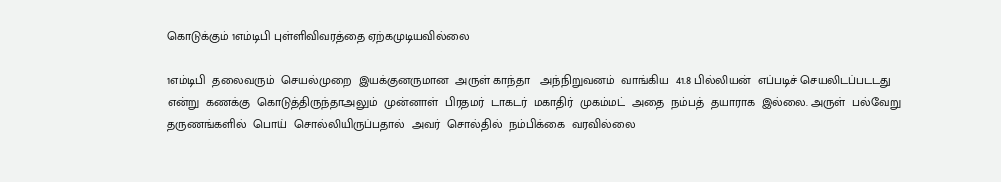கொடுக்கும் 1எம்டிபி புள்ளிவிவரத்தை ஏற்கமுடியவில்லை

1எம்டிபி  தலைவரும்  செயல்முறை  இயக்குனருமான  அருள் காந்தா   அந்நிறுவனம்  வாங்கிய  41.8 பில்லியன்  எப்படிச் செயலிடப்படடது  என்று  கணக்கு  கொடுத்திருந்தாஅலும்  முன்னாள்  பிரதமர்  டாகடர்  மகாதிர்  முகம்மட்  அதை  நம்பத்  தயாராக  இல்லை. அருள்  பல்வேறு  தருணங்களில்  பொய்  சொல்லியிருப்பதால்  அவர்  சொல்தில்  நம்பிக்கை  வரவில்லை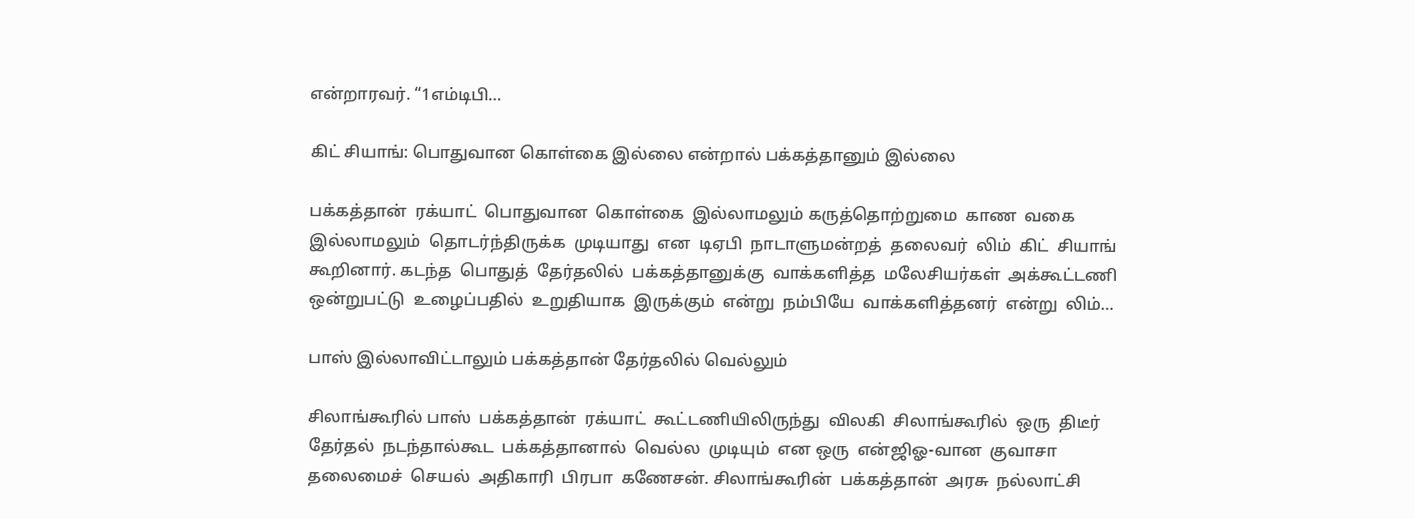என்றாரவர். “1எம்டிபி…

கிட் சியாங்: பொதுவான கொள்கை இல்லை என்றால் பக்கத்தானும் இல்லை

பக்கத்தான்  ரக்யாட்  பொதுவான  கொள்கை  இல்லாமலும் கருத்தொற்றுமை  காண  வகை  இல்லாமலும்  தொடர்ந்திருக்க  முடியாது  என  டிஏபி  நாடாளுமன்றத்  தலைவர்  லிம்  கிட்  சியாங்  கூறினார். கடந்த  பொதுத்  தேர்தலில்  பக்கத்தானுக்கு  வாக்களித்த  மலேசியர்கள்  அக்கூட்டணி  ஒன்றுபட்டு  உழைப்பதில்  உறுதியாக  இருக்கும்  என்று  நம்பியே  வாக்களித்தனர்  என்று  லிம்…

பாஸ் இல்லாவிட்டாலும் பக்கத்தான் தேர்தலில் வெல்லும்

சிலாங்கூரில் பாஸ்  பக்கத்தான்  ரக்யாட்  கூட்டணியிலிருந்து  விலகி  சிலாங்கூரில்  ஒரு  திடீர்   தேர்தல்  நடந்தால்கூட  பக்கத்தானால்  வெல்ல  முடியும்  என ஒரு  என்ஜிஓ-வான  குவாசா தலைமைச்  செயல்  அதிகாரி  பிரபா  கணேசன். சிலாங்கூரின்  பக்கத்தான்  அரசு  நல்லாட்சி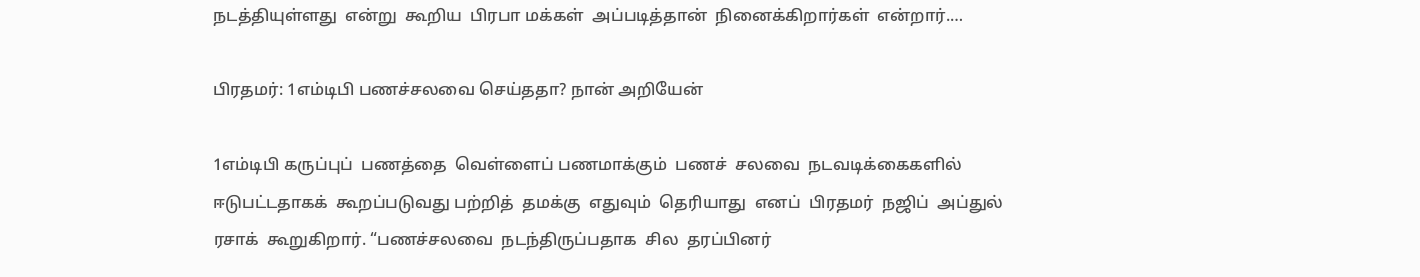நடத்தியுள்ளது  என்று  கூறிய  பிரபா மக்கள்  அப்படித்தான்  நினைக்கிறார்கள்  என்றார்.…

பிரதமர்: 1எம்டிபி பணச்சலவை செய்ததா? நான் அறியேன்

1எம்டிபி கருப்புப்  பணத்தை  வெள்ளைப் பணமாக்கும்  பணச்  சலவை  நடவடிக்கைகளில்  ஈடுபட்டதாகக்  கூறப்படுவது பற்றித்  தமக்கு  எதுவும்  தெரியாது  எனப்  பிரதமர்  நஜிப்  அப்துல்  ரசாக்  கூறுகிறார். “பணச்சலவை  நடந்திருப்பதாக  சில  தரப்பினர்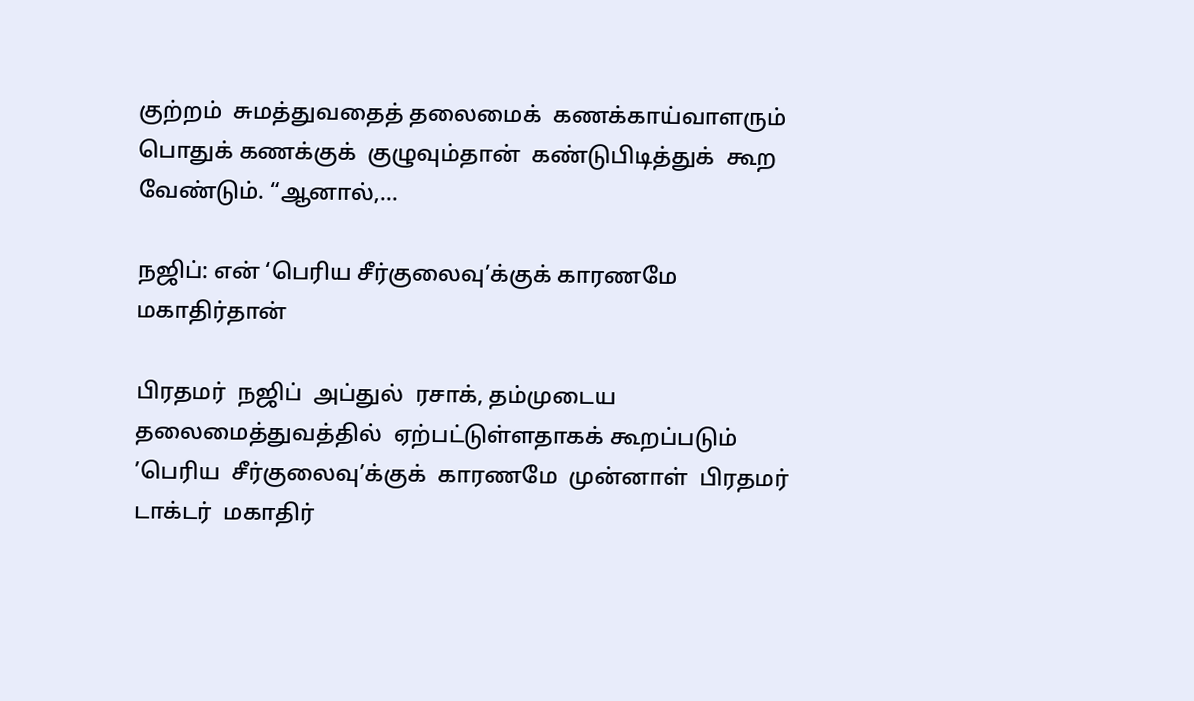குற்றம்  சுமத்துவதைத் தலைமைக்  கணக்காய்வாளரும்  பொதுக் கணக்குக்  குழுவும்தான்  கண்டுபிடித்துக்  கூற  வேண்டும். “ஆனால்,…

நஜிப்: என் ‘பெரிய சீர்குலைவு’க்குக் காரணமே மகாதிர்தான்

பிரதமர்  நஜிப்  அப்துல்  ரசாக், தம்முடைய  தலைமைத்துவத்தில்  ஏற்பட்டுள்ளதாகக் கூறப்படும்  ’பெரிய  சீர்குலைவு’க்குக்  காரணமே  முன்னாள்  பிரதமர்  டாக்டர்  மகாதிர்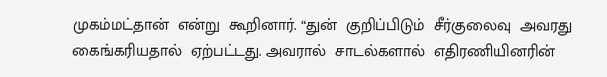முகம்மட்தான்  என்று  கூறினார். “துன்  குறிப்பிடும்  சீர்குலைவு  அவரது  கைங்கரியதால்  ஏற்பட்டது. அவரால்  சாடல்களால்  எதிரணியினரின்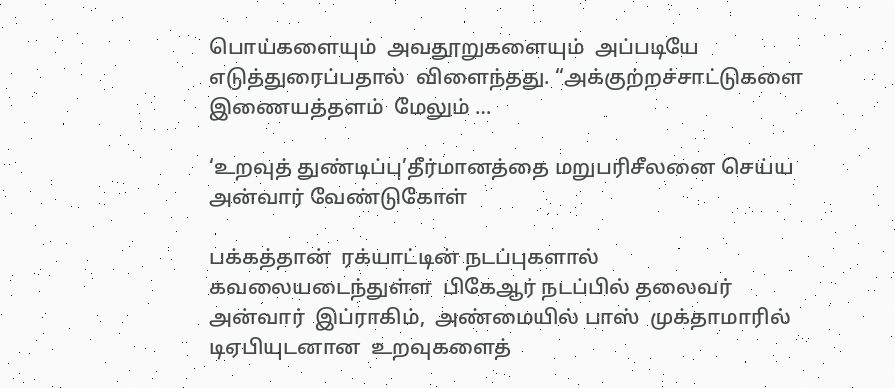பொய்களையும்  அவதூறுகளையும்  அப்படியே  எடுத்துரைப்பதால்  விளைந்தது. “அக்குற்றச்சாட்டுகளை  இணையத்தளம்  மேலும் …

‘உறவுத் துண்டிப்பு’தீர்மானத்தை மறுபரிசீலனை செய்ய அன்வார் வேண்டுகோள்

பக்கத்தான்  ரக்யாட்டின் நடப்புகளால்  கவலையடைந்துள்ள  பிகேஆர் நடப்பில் தலைவர் அன்வார்  இப்ராகிம்,  அண்மையில் பாஸ்  முக்தாமாரில்  டிஏபியுடனான  உறவுகளைத்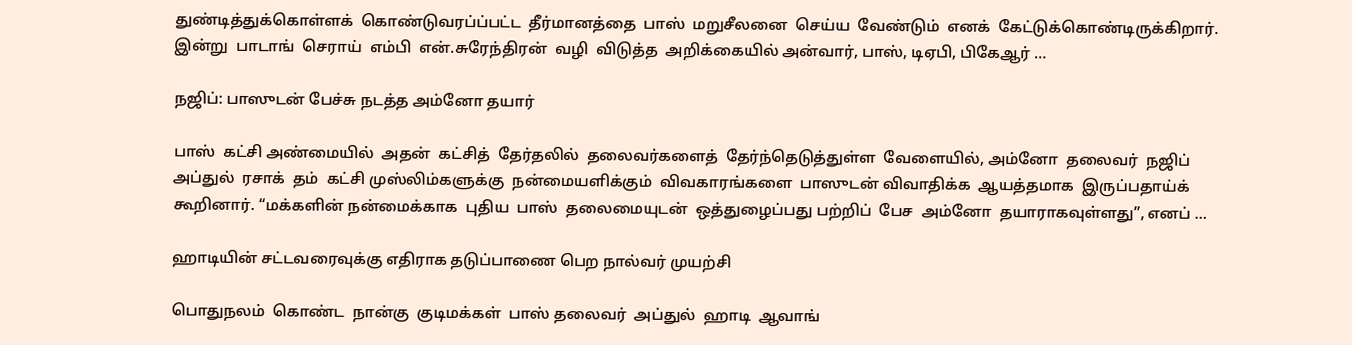துண்டித்துக்கொள்ளக்  கொண்டுவரப்ப்பட்ட  தீர்மானத்தை  பாஸ்  மறுசீலனை  செய்ய  வேண்டும்  எனக்  கேட்டுக்கொண்டிருக்கிறார். இன்று  பாடாங்  செராய்  எம்பி  என்.சுரேந்திரன்  வழி  விடுத்த  அறிக்கையில் அன்வார், பாஸ், டிஏபி, பிகேஆர் …

நஜிப்: பாஸுடன் பேச்சு நடத்த அம்னோ தயார்

பாஸ்  கட்சி அண்மையில்  அதன்  கட்சித்  தேர்தலில்  தலைவர்களைத்  தேர்ந்தெடுத்துள்ள  வேளையில், அம்னோ  தலைவர்  நஜிப்  அப்துல்  ரசாக்  தம்  கட்சி முஸ்லிம்களுக்கு  நன்மையளிக்கும்  விவகாரங்களை  பாஸுடன் விவாதிக்க  ஆயத்தமாக  இருப்பதாய்க்  கூறினார். “மக்களின் நன்மைக்காக  புதிய  பாஸ்  தலைமையுடன்  ஒத்துழைப்பது பற்றிப்  பேச  அம்னோ  தயாராகவுள்ளது”, எனப் …

ஹாடியின் சட்டவரைவுக்கு எதிராக தடுப்பாணை பெற நால்வர் முயற்சி

பொதுநலம்  கொண்ட  நான்கு  குடிமக்கள்  பாஸ் தலைவர்  அப்துல்  ஹாடி  ஆவாங்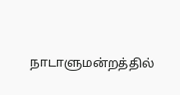நாடாளுமன்றத்தில்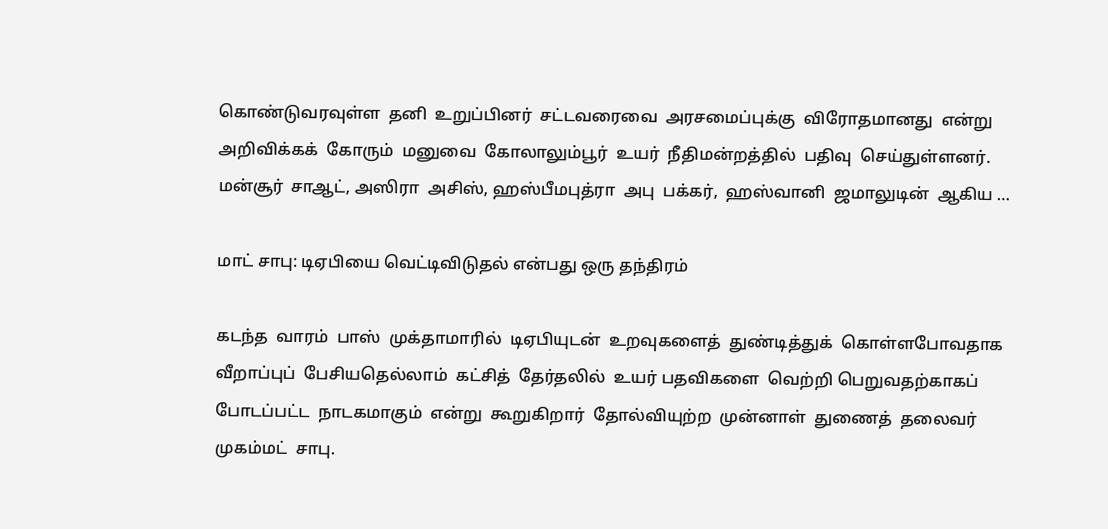கொண்டுவரவுள்ள  தனி  உறுப்பினர்  சட்டவரைவை  அரசமைப்புக்கு  விரோதமானது  என்று  அறிவிக்கக்  கோரும்  மனுவை  கோலாலும்பூர்  உயர்  நீதிமன்றத்தில்  பதிவு  செய்துள்ளனர். மன்சூர்  சாஆட், அஸிரா  அசிஸ், ஹஸ்பீமபுத்ரா  அபு  பக்கர்,  ஹஸ்வானி  ஜமாலுடின்  ஆகிய …

மாட் சாபு: டிஏபியை வெட்டிவிடுதல் என்பது ஒரு தந்திரம்

கடந்த  வாரம்  பாஸ்  முக்தாமாரில்  டிஏபியுடன்  உறவுகளைத்  துண்டித்துக்  கொள்ளபோவதாக  வீறாப்புப்  பேசியதெல்லாம்  கட்சித்  தேர்தலில்  உயர் பதவிகளை  வெற்றி பெறுவதற்காகப்  போடப்பட்ட  நாடகமாகும்  என்று  கூறுகிறார்  தோல்வியுற்ற  முன்னாள்  துணைத்  தலைவர்   முகம்மட்  சாபு.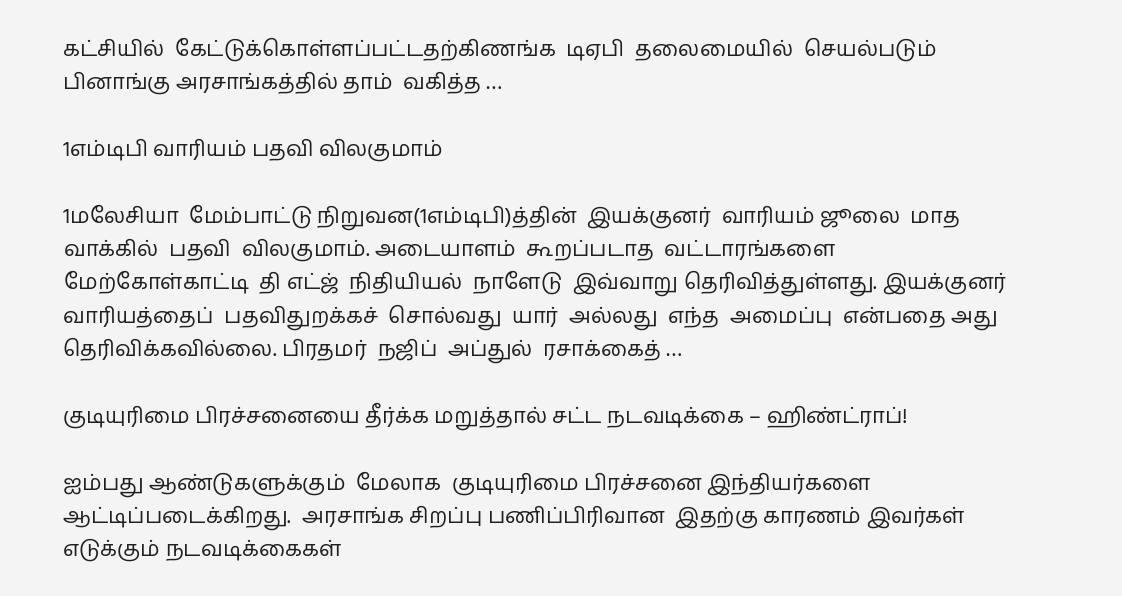கட்சியில்  கேட்டுக்கொள்ளப்பட்டதற்கிணங்க  டிஏபி  தலைமையில்  செயல்படும் பினாங்கு அரசாங்கத்தில் தாம்  வகித்த …

1எம்டிபி வாரியம் பதவி விலகுமாம்

1மலேசியா  மேம்பாட்டு நிறுவன(1எம்டிபி)த்தின்  இயக்குனர்  வாரியம் ஜூலை  மாத வாக்கில்  பதவி  விலகுமாம். அடையாளம்  கூறப்படாத  வட்டாரங்களை  மேற்கோள்காட்டி  தி எட்ஜ்  நிதியியல்  நாளேடு  இவ்வாறு தெரிவித்துள்ளது. இயக்குனர்  வாரியத்தைப்  பதவிதுறக்கச்  சொல்வது  யார்  அல்லது  எந்த  அமைப்பு  என்பதை அது  தெரிவிக்கவில்லை. பிரதமர்  நஜிப்  அப்துல்  ரசாக்கைத் …

குடியுரிமை பிரச்சனையை தீர்க்க மறுத்தால் சட்ட நடவடிக்கை – ஹிண்ட்ராப்!

ஐம்பது ஆண்டுகளுக்கும்  மேலாக  குடியுரிமை பிரச்சனை இந்தியர்களை ஆட்டிப்படைக்கிறது.  அரசாங்க சிறப்பு பணிப்பிரிவான  இதற்கு காரணம் இவர்கள் எடுக்கும் நடவடிக்கைகள்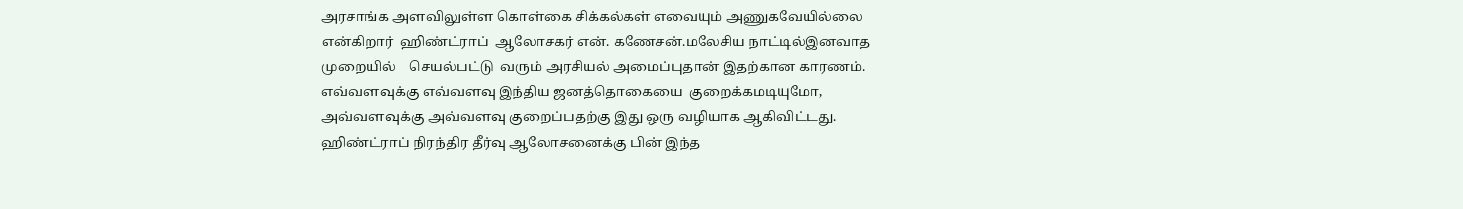அரசாங்க அளவிலுள்ள கொள்கை சிக்கல்கள் எவையும் அணுகவேயில்லை  என்கிறார்  ஹிண்ட்ராப்  ஆலோசகர் என். கணேசன்.மலேசிய நாட்டில்இனவாத முறையில்    செயல்பட்டு  வரும் அரசியல் அமைப்புதான் இதற்கான காரணம். எவ்வளவுக்கு எவ்வளவு இந்திய ஜனத்தொகையை  குறைக்கமடியுமோ, அவ்வளவுக்கு அவ்வளவு குறைப்பதற்கு இது ஒரு வழியாக ஆகிவிட்டது. ஹிண்ட்ராப் நிரந்திர தீர்வு ஆலோசனைக்கு பின் இந்த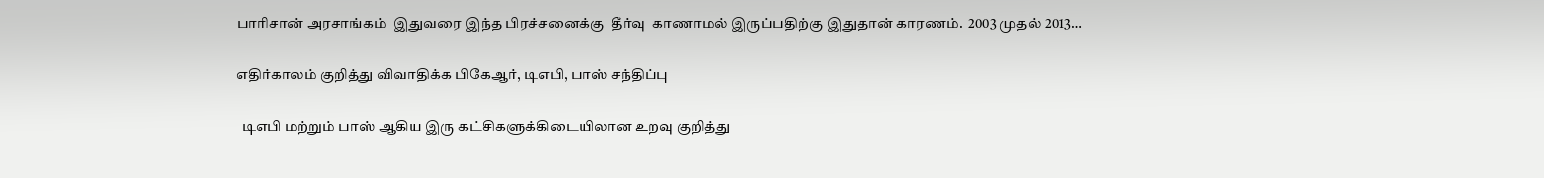பாரிசான் அரசாங்கம்  இதுவரை இந்த பிரச்சனைக்கு  தீர்வு  காணாமல் இருப்பதிற்கு இதுதான் காரணம்.  2003 முதல் 2013…

எதிர்காலம் குறித்து விவாதிக்க பிகேஆர், டிஎபி, பாஸ் சந்திப்பு

  டிஎபி மற்றும் பாஸ் ஆகிய இரு கட்சிகளுக்கிடையிலான உறவு குறித்து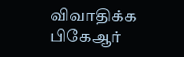விவாதிக்க பிகேஆர்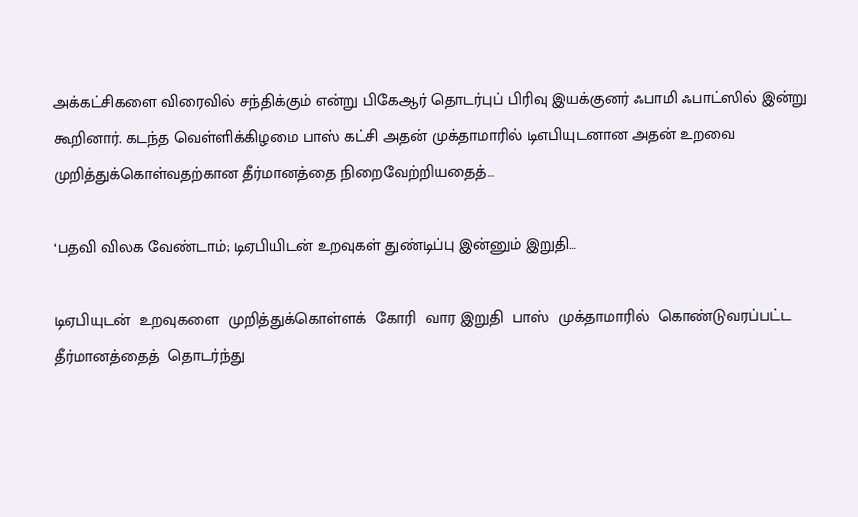அக்கட்சிகளை விரைவில் சந்திக்கும் என்று பிகேஆர் தொடர்புப் பிரிவு இயக்குனர் ஃபாமி ஃபாட்ஸில் இன்று கூறினார். கடந்த வெள்ளிக்கிழமை பாஸ் கட்சி அதன் முக்தாமாரில் டிஎபியுடனான அதன் உறவை முறித்துக்கொள்வதற்கான தீர்மானத்தை நிறைவேற்றியதைத்…

‘பதவி விலக வேண்டாம்; டிஏபியிடன் உறவுகள் துண்டிப்பு இன்னும் இறுதி…

டிஏபியுடன்  உறவுகளை  முறித்துக்கொள்ளக்  கோரி  வார இறுதி  பாஸ்  முக்தாமாரில்  கொண்டுவரப்பட்ட  தீர்மானத்தைத்  தொடர்ந்து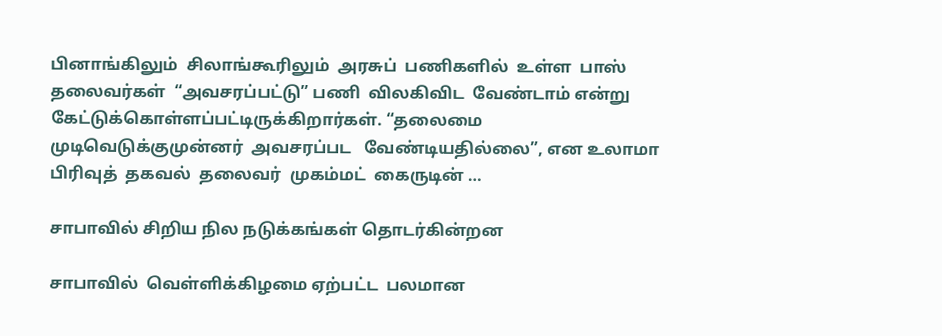பினாங்கிலும்  சிலாங்கூரிலும்  அரசுப்  பணிகளில்  உள்ள  பாஸ்  தலைவர்கள்  “அவசரப்பட்டு” பணி  விலகிவிட  வேண்டாம் என்று  கேட்டுக்கொள்ளப்பட்டிருக்கிறார்கள். “தலைமை  முடிவெடுக்குமுன்னர்  அவசரப்பட   வேண்டியதில்லை”, என உலாமா  பிரிவுத்  தகவல்  தலைவர்  முகம்மட்  கைருடின் …

சாபாவில் சிறிய நில நடுக்கங்கள் தொடர்கின்றன

சாபாவில்  வெள்ளிக்கிழமை ஏற்பட்ட  பலமான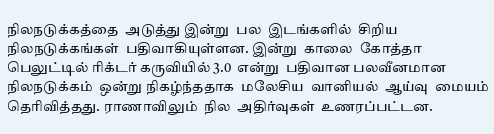நிலநடுக்கத்தை  அடுத்து இன்று  பல  இடங்களில்  சிறிய  நிலநடுக்கங்கள்  பதிவாகியுள்ளன. இன்று  காலை  கோத்தா  பெலுட்டில் ரிக்டர் கருவியில் 3.0  என்று  பதிவான பலவீனமான  நிலநடுக்கம்  ஒன்று நிகழ்ந்ததாக  மலேசிய  வானியல்  ஆய்வு  மையம்  தெரிவித்தது. ராணாவிலும்  நில  அதிர்வுகள்  உணரப்பட்டன.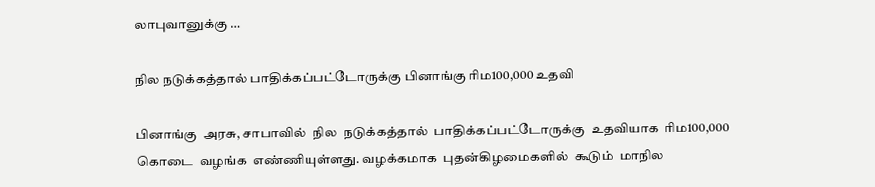லாபுவானுக்கு …

நில நடுக்கத்தால் பாதிக்கப்பட்டோருக்கு பினாங்கு ரிம100,000 உதவி

பினாங்கு  அரசு, சாபாவில்  நில  நடுக்கத்தால்  பாதிக்கப்பட்டோருக்கு  உதவியாக  ரிம100,000  கொடை  வழங்க  எண்ணியுள்ளது. வழக்கமாக  புதன்கிழமைகளில்  கூடும்  மாநில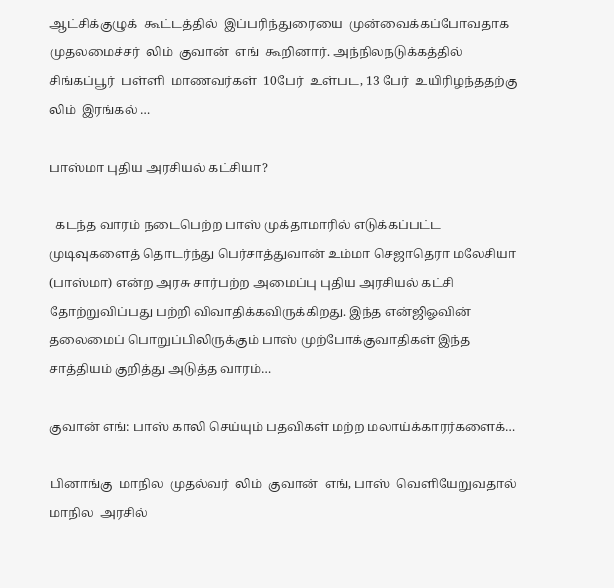ஆட்சிக்குழுக்  கூட்டத்தில்  இப்பரிந்துரையை  முன்வைக்கப்போவதாக  முதலமைச்சர்  லிம்  குவான்  எங்  கூறினார். அந்நிலநடுக்கத்தில் சிங்கப்பூர்  பள்ளி  மாணவர்கள்  10பேர்  உள்பட, 13 பேர்  உயிரிழந்ததற்கு  லிம்  இரங்கல் …

பாஸ்மா புதிய அரசியல் கட்சியா?

  கடந்த வாரம் நடைபெற்ற பாஸ் முக்தாமாரில் எடுக்கப்பட்ட முடிவுகளைத் தொடர்ந்து பெர்சாத்துவான் உம்மா செஜாதெரா மலேசியா (பாஸ்மா) என்ற அரசு சார்பற்ற அமைப்பு புதிய அரசியல் கட்சி தோற்றுவிப்பது பற்றி விவாதிக்கவிருக்கிறது. இந்த என்ஜிஓவின் தலைமைப் பொறுப்பிலிருக்கும் பாஸ் முற்போக்குவாதிகள் இந்த சாத்தியம் குறித்து அடுத்த வாரம்…

குவான் எங்: பாஸ் காலி செய்யும் பதவிகள் மற்ற மலாய்க்காரர்களைக்…

பினாங்கு  மாநில  முதல்வர்  லிம்  குவான்  எங், பாஸ்  வெளியேறுவதால்  மாநில  அரசில்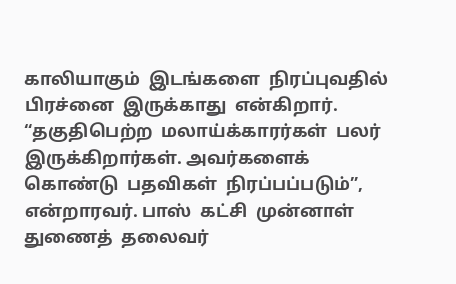காலியாகும்  இடங்களை  நிரப்புவதில்  பிரச்னை  இருக்காது  என்கிறார். “தகுதிபெற்ற  மலாய்க்காரர்கள்  பலர்  இருக்கிறார்கள். அவர்களைக்  கொண்டு  பதவிகள்  நிரப்பப்படும்”, என்றாரவர். பாஸ்  கட்சி  முன்னாள்  துணைத்  தலைவர்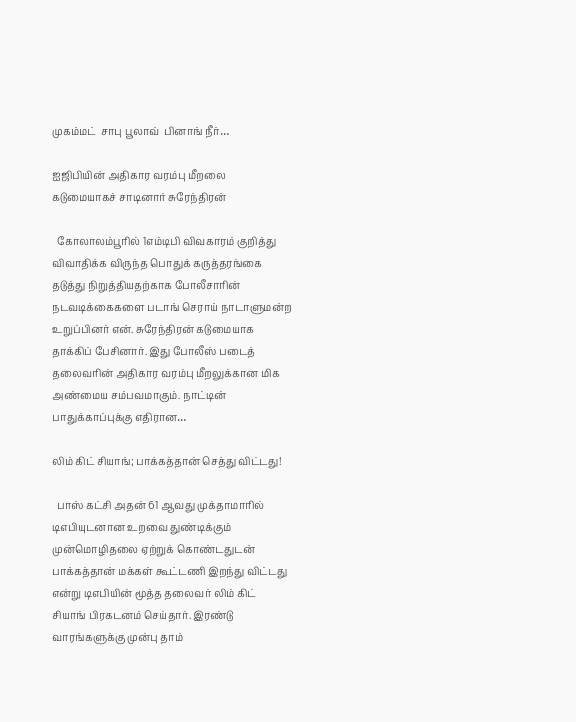முகம்மட்  சாபு பூலாவ்  பினாங் நீர்…

ஐஜிபியின் அதிகார வரம்பு மீறலை கடுமையாகச் சாடினார் சுரேந்திரன்

  கோலாலம்பூரில் 1எம்டிபி விவகாரம் குறித்து விவாதிக்க விருந்த பொதுக் கருத்தரங்கை தடுத்து நிறுத்தியதற்காக போலீசாரின் நடவடிக்கைகளை படாங் செராய் நாடாளுமன்ற உறுப்பினர் என். சுரேந்திரன் கடுமையாக தாக்கிப் பேசினார். இது போலீஸ் படைத் தலைவரின் அதிகார வரம்பு மீறலுக்கான மிக அண்மைய சம்பவமாகும். நாட்டின் பாதுக்காப்புக்கு எதிரான…

லிம் கிட் சியாங்; பாக்கத்தான் செத்து விட்டது!

  பாஸ் கட்சி அதன் 61 ஆவது முக்தாமாரில் டிஎபியுடனான உறவை துண்டிக்கும் முன்மொழிதலை ஏற்றுக் கொண்டதுடன் பாக்கத்தான் மக்கள் கூட்டணி இறந்து விட்டது என்று டிஎபியின் மூத்த தலைவர் லிம் கிட் சியாங் பிரகடனம் செய்தார். இரண்டு வாரங்களுக்கு முன்பு தாம்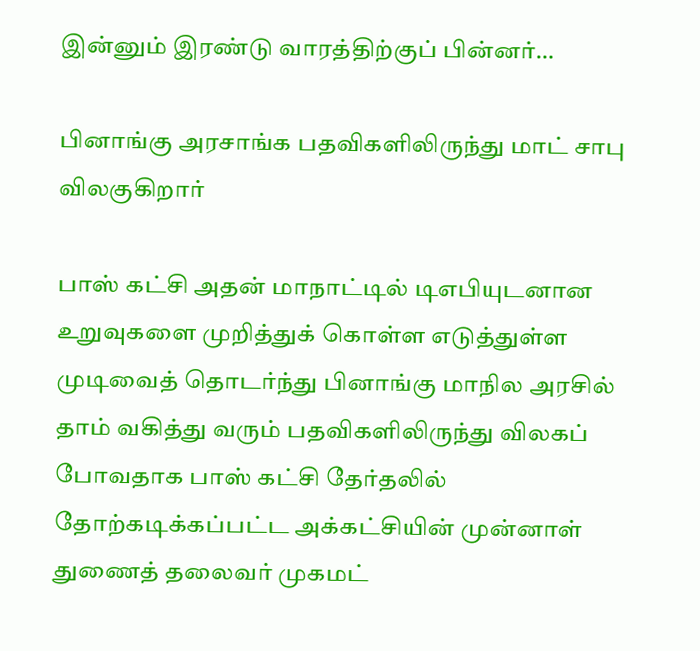இன்னும் இரண்டு வாரத்திற்குப் பின்னர்…

பினாங்கு அரசாங்க பதவிகளிலிருந்து மாட் சாபு விலகுகிறார்

பாஸ் கட்சி அதன் மாநாட்டில் டிஎபியுடனான உறுவுகளை முறித்துக் கொள்ள எடுத்துள்ள முடிவைத் தொடர்ந்து பினாங்கு மாநில அரசில் தாம் வகித்து வரும் பதவிகளிலிருந்து விலகப் போவதாக பாஸ் கட்சி தேர்தலில் தோற்கடிக்கப்பட்ட அக்கட்சியின் முன்னாள் துணைத் தலைவர் முகமட்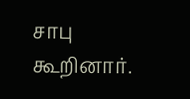சாபு கூறினார்.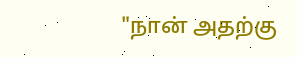"நான் அதற்கு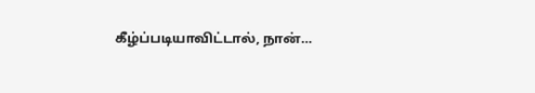கீழ்ப்படியாவிட்டால், நான்…